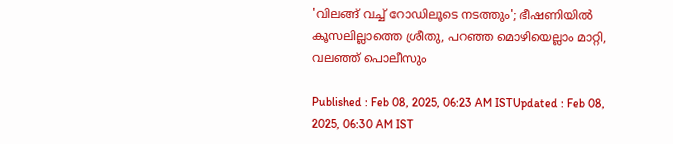'വിലങ്ങ് വച്ച് റോഡിലൂടെ നടത്തും'; ഭീഷണിയിൽ കൂസലില്ലാത്തെ ശ്രീതു, പറഞ്ഞ മൊഴിയെല്ലാം മാറ്റി, വലഞ്ഞ് പൊലീസും

Published : Feb 08, 2025, 06:23 AM ISTUpdated : Feb 08, 2025, 06:30 AM IST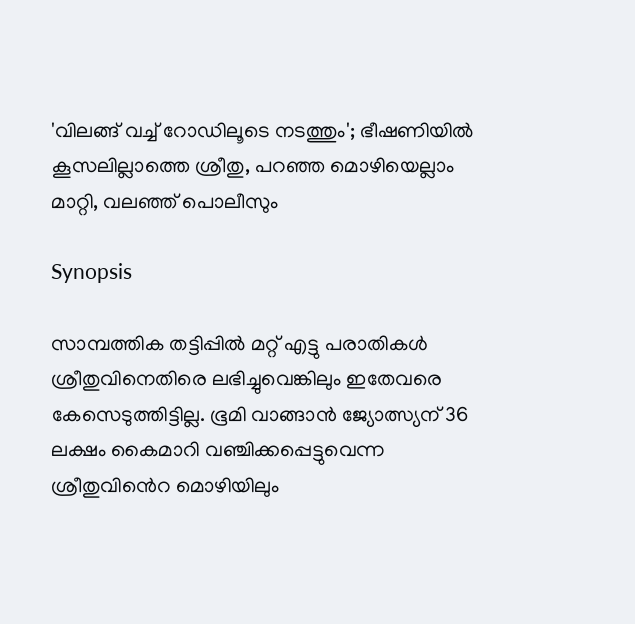'വിലങ്ങ് വച്ച് റോഡിലൂടെ നടത്തും'; ഭീഷണിയിൽ കൂസലില്ലാത്തെ ശ്രീതു, പറഞ്ഞ മൊഴിയെല്ലാം മാറ്റി, വലഞ്ഞ് പൊലീസും

Synopsis

സാമ്പത്തിക തട്ടിപ്പിൽ മറ്റ് എട്ടു പരാതികള്‍ ശ്രീതുവിനെതിരെ ലഭിച്ചുവെങ്കിലും ഇതേവരെ കേസെടുത്തിട്ടില്ല. ഭൂമി വാങ്ങാൻ ജ്യോത്സ്യന് 36 ലക്ഷം കൈമാറി വഞ്ചിക്കപ്പെട്ടുവെന്ന ശ്രീതുവിൻെറ മൊഴിയിലും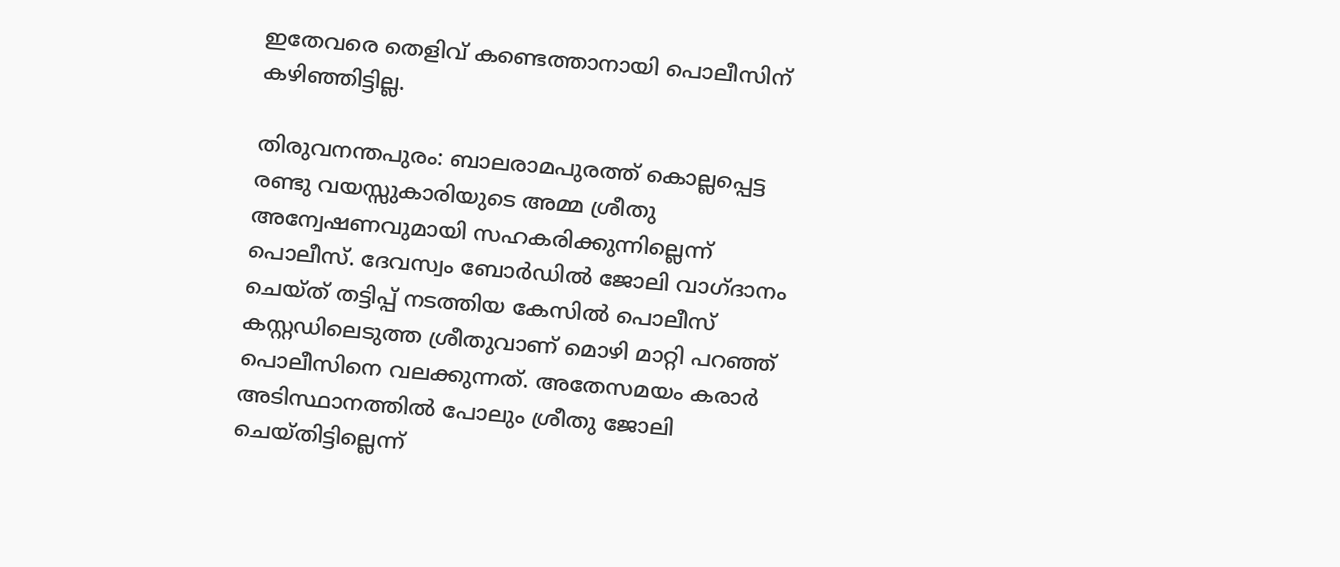ഇതേവരെ തെളിവ് കണ്ടെത്താനായി പൊലീസിന് കഴിഞ്ഞിട്ടില്ല.

തിരുവനന്തപുരം: ബാലരാമപുരത്ത് കൊല്ലപ്പെട്ട രണ്ടു വയസ്സുകാരിയുടെ അമ്മ ശ്രീതു അന്വേഷണവുമായി സഹകരിക്കുന്നില്ലെന്ന് പൊലീസ്. ദേവസ്വം ബോർഡിൽ ജോലി വാഗ്ദാനം ചെയ്ത് തട്ടിപ്പ് നടത്തിയ കേസിൽ പൊലീസ് കസ്റ്റഡിലെടുത്ത ശ്രീതുവാണ് മൊഴി മാറ്റി പറഞ്ഞ് പൊലീസിനെ വലക്കുന്നത്. അതേസമയം കരാർ അടിസ്ഥാനത്തിൽ പോലും ശ്രീതു ജോലി ചെയ്തിട്ടില്ലെന്ന്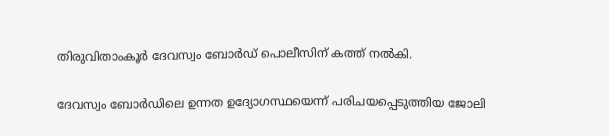തിരുവിതാംകൂർ ദേവസ്വം ബോർഡ് പൊലീസിന് കത്ത് നൽകി.

ദേവസ്വം ബോർഡിലെ ഉന്നത ഉദ്യോഗസ്ഥയെന്ന് പരിചയപ്പെടുത്തിയ ജോലി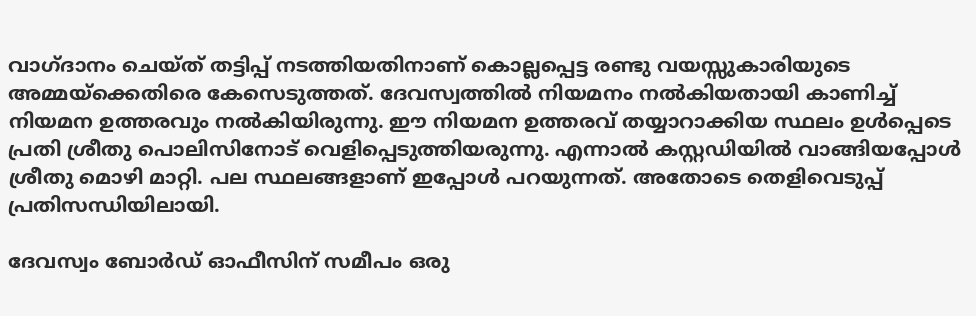വാഗ്ദാനം ചെയ്ത് തട്ടിപ്പ് നടത്തിയതിനാണ് കൊല്ലപ്പെട്ട രണ്ടു വയസ്സുകാരിയുടെ അമ്മയ്ക്കെതിരെ കേസെടുത്തത്. ദേവസ്വത്തിൽ നിയമനം നൽകിയതായി കാണിച്ച് നിയമന ഉത്തരവും നൽകിയിരുന്നു. ഈ നിയമന ഉത്തരവ് തയ്യാറാക്കിയ സ്ഥലം ഉള്‍പ്പെടെ പ്രതി ശ്രീതു പൊലിസിനോട് വെളിപ്പെടുത്തിയരുന്നു. എന്നാൽ കസ്റ്റഡിയിൽ വാങ്ങിയപ്പോള്‍ ശ്രീതു മൊഴി മാറ്റി. പല സ്ഥലങ്ങളാണ് ഇപ്പോള്‍ പറയുന്നത്. അതോടെ തെളിവെടുപ്പ് പ്രതിസന്ധിയിലായി.

ദേവസ്വം ബോർഡ് ഓഫീസിന് സമീപം ഒരു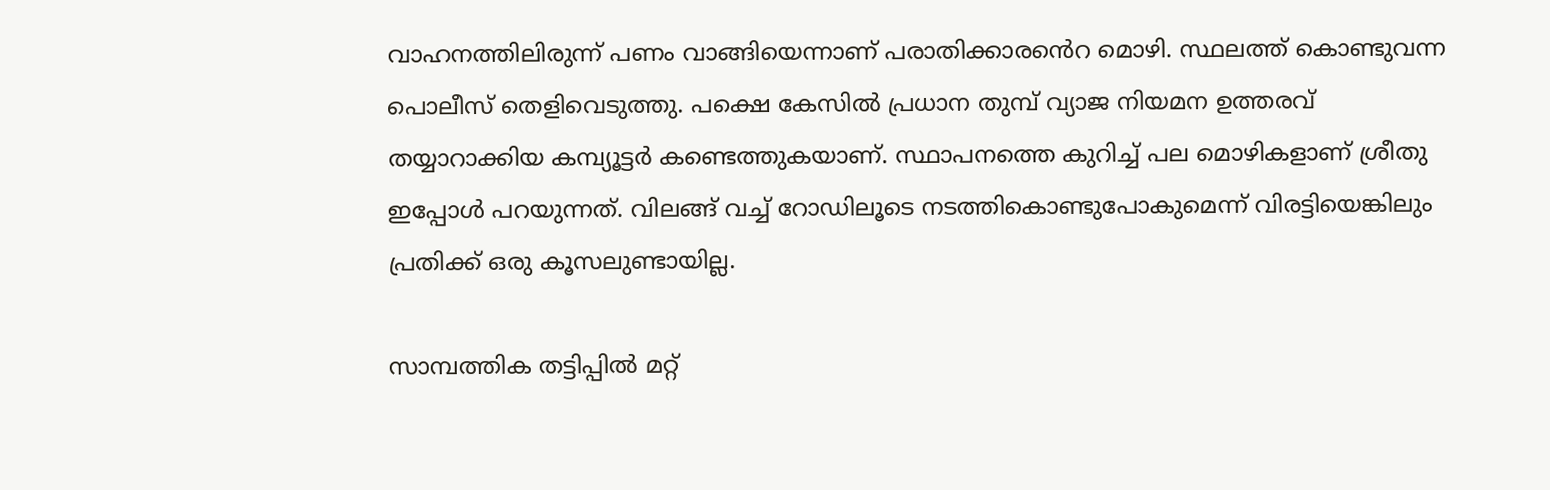വാഹനത്തിലിരുന്ന് പണം വാങ്ങിയെന്നാണ് പരാതിക്കാരൻെറ മൊഴി. സ്ഥലത്ത് കൊണ്ടുവന്ന പൊലീസ് തെളിവെടുത്തു. പക്ഷെ കേസിൽ പ്രധാന തുമ്പ് വ്യാജ നിയമന ഉത്തരവ് തയ്യാറാക്കിയ കമ്പ്യൂട്ടർ കണ്ടെത്തുകയാണ്. സ്ഥാപനത്തെ കുറിച്ച് പല മൊഴികളാണ് ശ്രീതു ഇപ്പോള്‍ പറയുന്നത്. വിലങ്ങ് വച്ച് റോഡിലൂടെ നടത്തികൊണ്ടുപോകുമെന്ന് വിരട്ടിയെങ്കിലും പ്രതിക്ക് ഒരു കൂസലുണ്ടായില്ല.

സാമ്പത്തിക തട്ടിപ്പിൽ മറ്റ്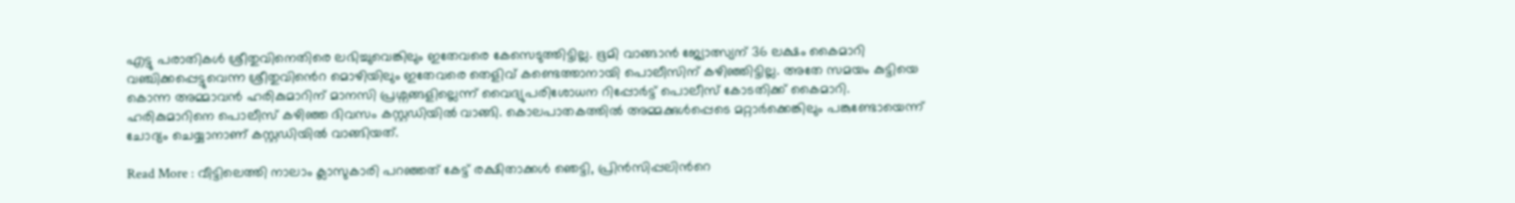എട്ടു പരാതികള്‍ ശ്രീതുവിനെതിരെ ലഭിച്ചുവെങ്കിലും ഇതേവരെ കേസെടുത്തിട്ടില്ല. ഭൂമി വാങ്ങാൻ ജ്യോത്സ്യന് 36 ലക്ഷം കൈമാറി വഞ്ചിക്കപ്പെട്ടുവെന്ന ശ്രീതുവിൻെറ മൊഴിയിലും ഇതേവരെ തെളിവ് കണ്ടെത്താനായി പൊലീസിന് കഴിഞ്ഞിട്ടില്ല. അതേ സമയം കുട്ടിയെ കൊന്ന അമ്മാവൻ ഹരികുമാറിന് മാനസി പ്രശ്നങ്ങളില്ലെന്ന് വൈദ്യുപരിശോധന റിപ്പോർട്ട് പൊലീസ് കോടതിക്ക് കൈമാറി. ഹരികുമാറിനെ പൊലീസ് കഴിഞ്ഞ ദിവസം കസ്റ്റഡിയിൽ വാങ്ങി. കൊലപാതകത്തിൽ അമ്മക്കുള്‍പ്പെടെ മറ്റാർക്കെങ്കിലും പങ്കുണ്ടോയെന്ന് ചോദ്യം ചെയ്യാനാണ് കസ്റ്റഡിയിൽ വാങ്ങിയത്.

Read More : വീട്ടിലെത്തി നാലാം ക്ലാസുകാരി പറഞ്ഞത് കേട്ട് രക്ഷിതാക്കൾ ഞെട്ടി, പ്രിൻസിപ്പലിന്‍റെ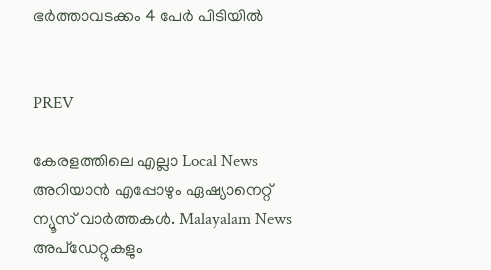ഭർത്താവടക്കം 4 പേർ പിടിയിൽ


PREV

കേരളത്തിലെ എല്ലാ Local News അറിയാൻ എപ്പോഴും ഏഷ്യാനെറ്റ് ന്യൂസ് വാർത്തകൾ. Malayalam News  അപ്‌ഡേറ്റുകളും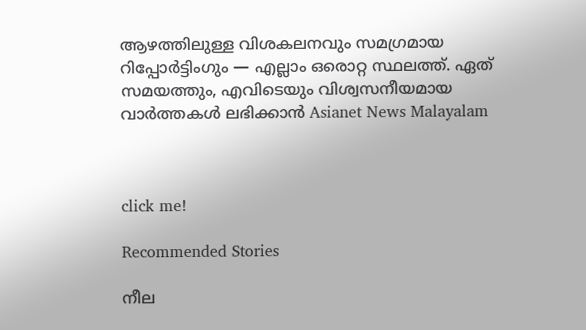ആഴത്തിലുള്ള വിശകലനവും സമഗ്രമായ റിപ്പോർട്ടിംഗും — എല്ലാം ഒരൊറ്റ സ്ഥലത്ത്. ഏത് സമയത്തും, എവിടെയും വിശ്വസനീയമായ വാർത്തകൾ ലഭിക്കാൻ Asianet News Malayalam



click me!

Recommended Stories

നീല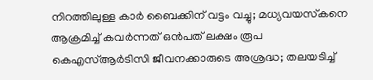നിറത്തിലുള്ള കാര്‍ ബൈക്കിന് വട്ടം വച്ചു; മധ്യവയസ്‌കനെ ആക്രമിച്ച് കവര്‍ന്നത് ഒന്‍പത് ലക്ഷം രൂപ
കെഎസ്ആർടിസി ജീവനക്കാരുടെ അശ്രദ്ധ; തലയടിച്ച്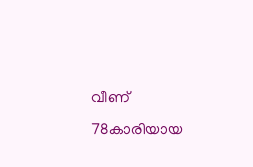വീണ് 78കാരിയായ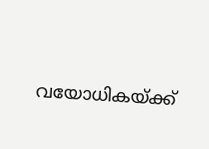വയോധികയ്ക്ക്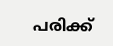പരിക്ക്